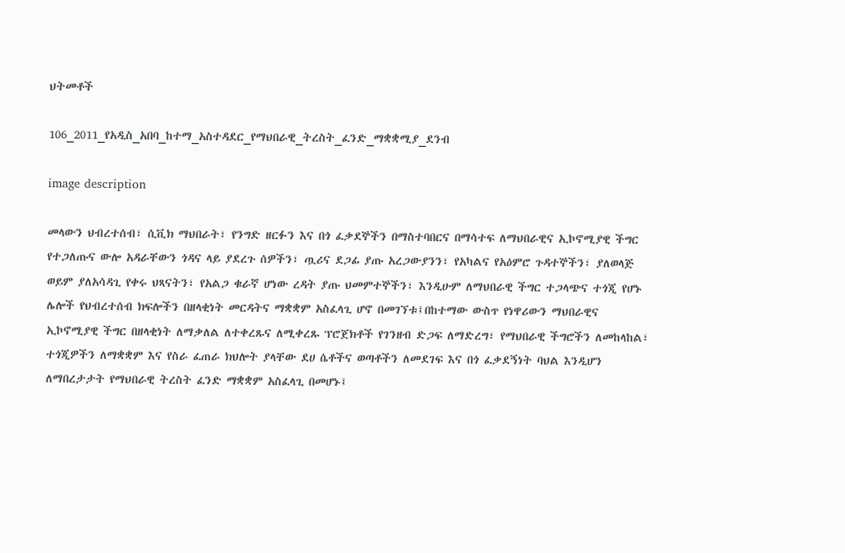ህትመቶች

106_2011_የአዲስ_አበባ_ከተማ_አስተዳደር_የማህበራዊ_ትረስት_ፈንድ_ማቋቋሚያ_ደንብ

image description

መላውን ህብረተሰብ፣ ሲቪክ ማህበራት፣ የንግድ ዘርፉን እና በጎ ፈቃደኞችን በማስተባበርና በማሳተፍ ለማህበራዊና ኢኮኖሚያዊ ችግር የተጋለጡና ውሎ አዳራቸውን ጎዳና ላይ ያደረጉ ሰዎችን፣ ጧሪና ደጋፊ ያጡ አረጋውያንን፣ የአካልና የአዕምሮ ጉዳተኞችን፣ ያለወላጅ ወይም ያለአሳዳጊ የቀሩ ህጻናትን፣ የአልጋ ቁራኛ ሆነው ረዳት ያጡ ህመምተኞችን፣ እንዲሁም ለማህበራዊ ችግር ተጋላጭና ተጎጂ የሆኑ ሌሎች የህብረተሰብ ክፍሎችን በዘላቂነት መርዳትና ማቋቋም አስፈላጊ ሆኖ በመገኘቱ፤በከተማው ውስጥ የነዋሪውን ማህበራዊና ኢኮኖሚያዊ ችግር በዘላቂነት ለማቃለል ለተቀረጹና ለሚቀረጹ ፕሮጀክቶች የገንዘብ ድጋፍ ለማድረግ፣ የማህበራዊ ችግሮችን ለመከላከል፣ ተጎጂዎችን ለማቋቋም እና የስራ ፈጠራ ክህሎት ያላቸው ደሀ ሴቶችና ወጣቶችን ለመደገፍ እና በጎ ፈቃደኝነት ባህል እንዲሆን ለማበረታታት የማህበራዊ ትረስት ፈንድ ማቋቋም አስፈላጊ በመሆኑ፤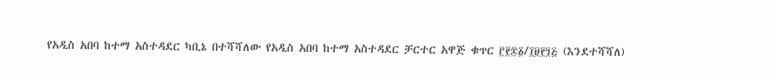የአዲስ አበባ ከተማ አስተዳደር ካቢኔ በተሻሻለው የአዲስ አበባ ከተማ አስተዳደር ቻርተር አዋጅ ቁጥር ፫፻፷፩/፲፱፻፺፭ (እንደተሻሻለ)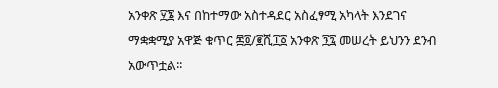አንቀጽ ፶፮ እና በከተማው አስተዳደር አስፈፃሚ አካላት እንደገና ማቋቋሚያ አዋጅ ቁጥር ፷፬/፪ሺ፲፩ አንቀጽ ፺፯ መሠረት ይህንን ደንብ አውጥቷል፡፡